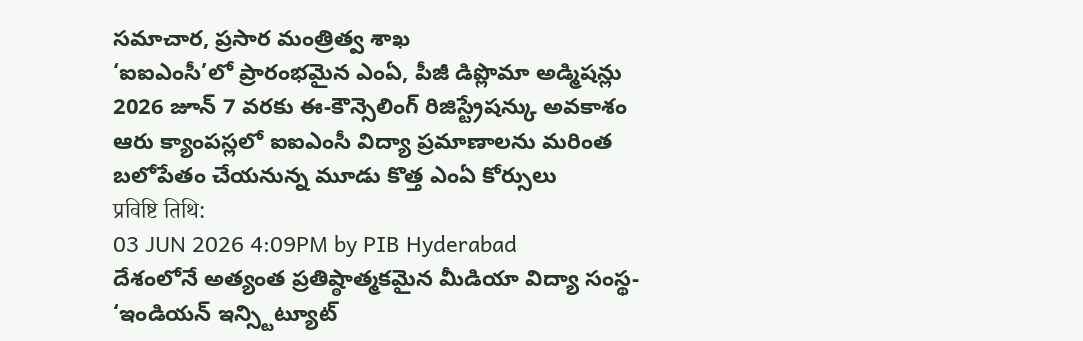సమాచార, ప్రసార మంత్రిత్వ శాఖ
‘ఐఐఎంసీ’లో ప్రారంభమైన ఎంఏ, పీజీ డిప్లొమా అడ్మిషన్లు
2026 జూన్ 7 వరకు ఈ-కౌన్సెలింగ్ రిజిస్ట్రేషన్కు అవకాశం
ఆరు క్యాంపస్లలో ఐఐఎంసీ విద్యా ప్రమాణాలను మరింత బలోపేతం చేయనున్న మూడు కొత్త ఎంఏ కోర్సులు
प्रविष्टि तिथि:
03 JUN 2026 4:09PM by PIB Hyderabad
దేశంలోనే అత్యంత ప్రతిష్ఠాత్మకమైన మీడియా విద్యా సంస్థ- ‘ఇండియన్ ఇన్స్టిట్యూట్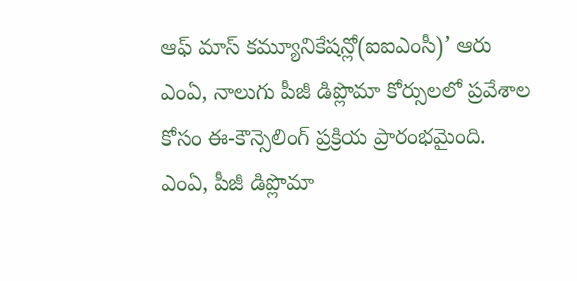ఆఫ్ మాస్ కమ్యూనికేషన్లో(ఐఐఎంసీ)’ ఆరు ఎంఏ, నాలుగు పీజీ డిప్లొమా కోర్సులలో ప్రవేశాల కోసం ఈ-కౌన్సెలింగ్ ప్రక్రియ ప్రారంభమైంది. ఎంఏ, పీజీ డిప్లొమా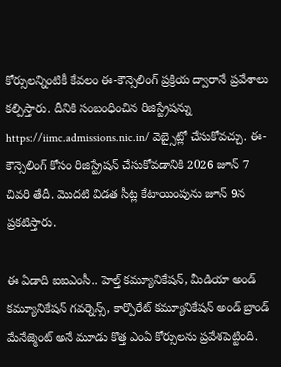కోర్సులన్నింటికీ కేవలం ఈ-కౌన్సెలింగ్ ప్రక్రియ ద్వారానే ప్రవేశాలు కల్పిస్తారు. దీనికి సంబంధించిన రిజిస్ట్రేషన్ను https://iimc.admissions.nic.in/ వెబ్సైట్లో చేసుకోవచ్చు. ఈ-కౌన్సెలింగ్ కోసం రిజిస్ట్రేషన్ చేసుకోవడానికి 2026 జూన్ 7 చివరి తేదీ. మొదటి విడత సీట్ల కేటాయింపును జూన్ 9న ప్రకటిస్తారు.

ఈ ఏడాది ఐఐఎంసీ.. హెల్త్ కమ్యూనికేషన్, మీడియా అండ్ కమ్యూనికేషన్ గవర్నెన్స్, కార్పొరేట్ కమ్యూనికేషన్ అండ్ బ్రాండ్ మేనేజ్మెంట్ అనే మూడు కొత్త ఎంఏ కోర్సులను ప్రవేశపెట్టింది.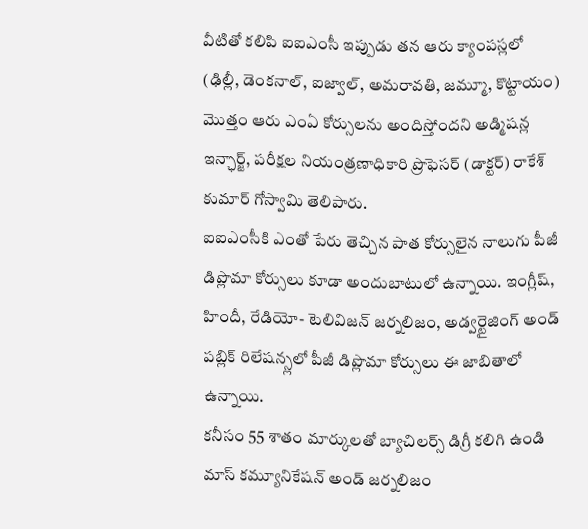వీటితో కలిపి ఐఐఎంసీ ఇప్పుడు తన ఆరు క్యాంపస్లలో (ఢిల్లీ, డెంకనాల్, ఐజ్వాల్, అమరావతి, జమ్మూ, కొట్టాయం) మొత్తం ఆరు ఎంఏ కోర్సులను అందిస్తోందని అడ్మిషన్ల ఇన్ఛార్జ్, పరీక్షల నియంత్రణాధికారి ప్రొఫెసర్ (డాక్టర్) రాకేశ్ కుమార్ గోస్వామి తెలిపారు.
ఐఐఎంసీకి ఎంతో పేరు తెచ్చిన పాత కోర్సులైన నాలుగు పీజీ డిప్లొమా కోర్సులు కూడా అందుబాటులో ఉన్నాయి. ఇంగ్లీష్, హిందీ, రేడియో- టెలివిజన్ జర్నలిజం, అడ్వర్టైజింగ్ అండ్ పబ్లిక్ రిలేషన్స్లలో పీజీ డిప్లొమా కోర్సులు ఈ జాబితాలో ఉన్నాయి.
కనీసం 55 శాతం మార్కులతో బ్యాచిలర్స్ డిగ్రీ కలిగి ఉండి మాస్ కమ్యూనికేషన్ అండ్ జర్నలిజం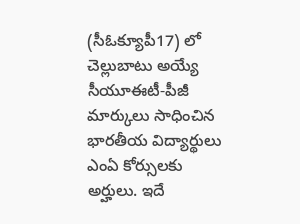(సీఓక్యూపీ17) లో చెల్లుబాటు అయ్యే సీయూఈటీ-పీజీ మార్కులు సాధించిన భారతీయ విద్యార్థులు ఎంఏ కోర్సులకు అర్హులు. ఇదే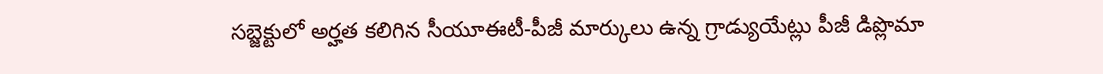సబ్జెక్టులో అర్హత కలిగిన సీయూఈటీ-పీజీ మార్కులు ఉన్న గ్రాడ్యుయేట్లు పీజీ డిప్లొమా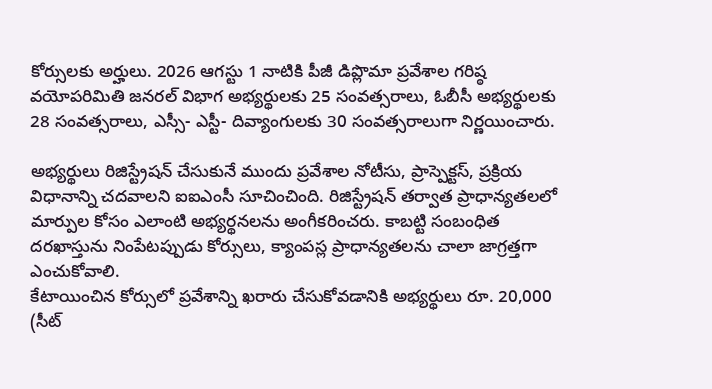కోర్సులకు అర్హులు. 2026 ఆగస్టు 1 నాటికి పీజీ డిప్లొమా ప్రవేశాల గరిష్ఠ వయోపరిమితి జనరల్ విభాగ అభ్యర్థులకు 25 సంవత్సరాలు, ఓబీసీ అభ్యర్థులకు 28 సంవత్సరాలు, ఎస్సీ- ఎస్టీ- దివ్యాంగులకు 30 సంవత్సరాలుగా నిర్ణయించారు.

అభ్యర్థులు రిజిస్ట్రేషన్ చేసుకునే ముందు ప్రవేశాల నోటీసు, ప్రాస్పెక్టస్, ప్రక్రియ విధానాన్ని చదవాలని ఐఐఎంసీ సూచించింది. రిజిస్ట్రేషన్ తర్వాత ప్రాధాన్యతలలో మార్పుల కోసం ఎలాంటి అభ్యర్థనలను అంగీకరించరు. కాబట్టి సంబంధిత దరఖాస్తును నింపేటప్పుడు కోర్సులు, క్యాంపస్ల ప్రాధాన్యతలను చాలా జాగ్రత్తగా ఎంచుకోవాలి.
కేటాయించిన కోర్సులో ప్రవేశాన్ని ఖరారు చేసుకోవడానికి అభ్యర్థులు రూ. 20,000 (సీట్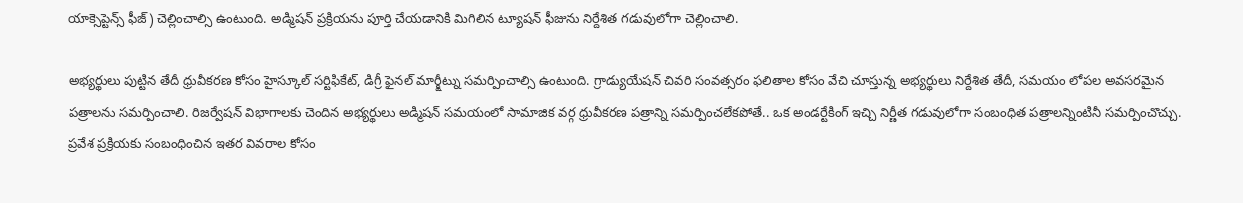యాక్సెప్టెన్స్ ఫీజ్) చెల్లించాల్సి ఉంటుంది. అడ్మిషన్ ప్రక్రియను పూర్తి చేయడానికి మిగిలిన ట్యూషన్ ఫీజును నిర్దేశిత గడువులోగా చెల్లించాలి.

అభ్యర్థులు పుట్టిన తేదీ ధ్రువీకరణ కోసం హైస్కూల్ సర్టిఫికేట్, డిగ్రీ ఫైనల్ మార్క్షీట్ను సమర్పించాల్సి ఉంటుంది. గ్రాడ్యుయేషన్ చివరి సంవత్సరం ఫలితాల కోసం వేచి చూస్తున్న అభ్యర్థులు నిర్దేశిత తేదీ, సమయం లోపల అవసరమైన పత్రాలను సమర్పించాలి. రిజర్వేషన్ విభాగాలకు చెందిన అభ్యర్థులు అడ్మిషన్ సమయంలో సామాజిక వర్గ ధ్రువీకరణ పత్రాన్ని సమర్పించలేకపోతే.. ఒక అండర్టేకింగ్ ఇచ్చి నిర్ణీత గడువులోగా సంబంధిత పత్రాలన్నింటినీ సమర్పించొచ్చు.
ప్రవేశ ప్రక్రియకు సంబంధించిన ఇతర వివరాల కోసం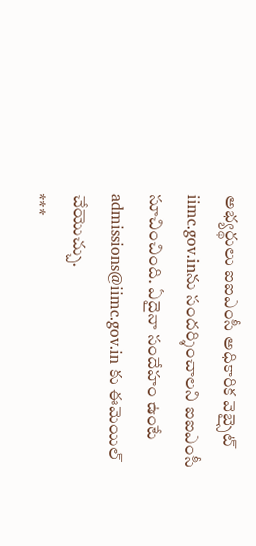అభ్యర్థులు ఐఐఎంసీ అధికారిక వెబ్సైట్ iimc.gov.inను సందర్శించాలని ఐఐఎంసీ సూచించింది. ఏదైనా సందేహం ఉంటే admissions@iimc.gov.in కు ఈమెయిల్ చేయొచ్చు.
***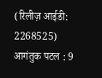(रिलीज़ आईडी: 2268525)
आगंतुक पटल : 9